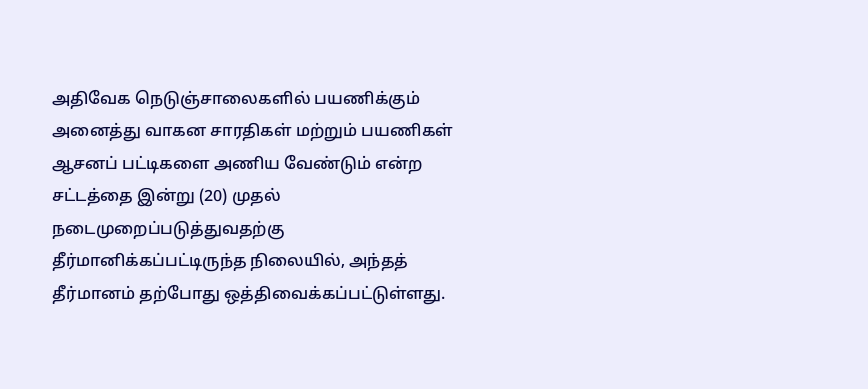அதிவேக நெடுஞ்சாலைகளில் பயணிக்கும் அனைத்து வாகன சாரதிகள் மற்றும் பயணிகள் ஆசனப் பட்டிகளை அணிய வேண்டும் என்ற சட்டத்தை இன்று (20) முதல் நடைமுறைப்படுத்துவதற்கு தீர்மானிக்கப்பட்டிருந்த நிலையில், அந்தத் தீர்மானம் தற்போது ஒத்திவைக்கப்பட்டுள்ளது.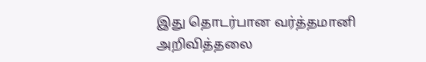இது தொடர்பான வர்த்தமானி அறிவித்தலை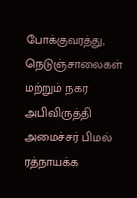போக்குவரத்து, நெடுஞ்சாலைகள் மற்றும் நகர அபிவிருத்தி அமைச்சர் பிமல் ரத்நாயக்க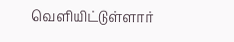வெளியிட்டுள்ளார்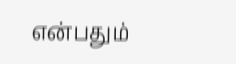என்பதும்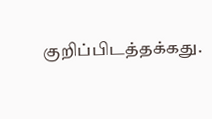குறிப்பிடத்தக்கது.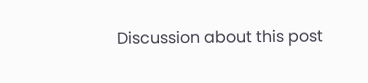Discussion about this post